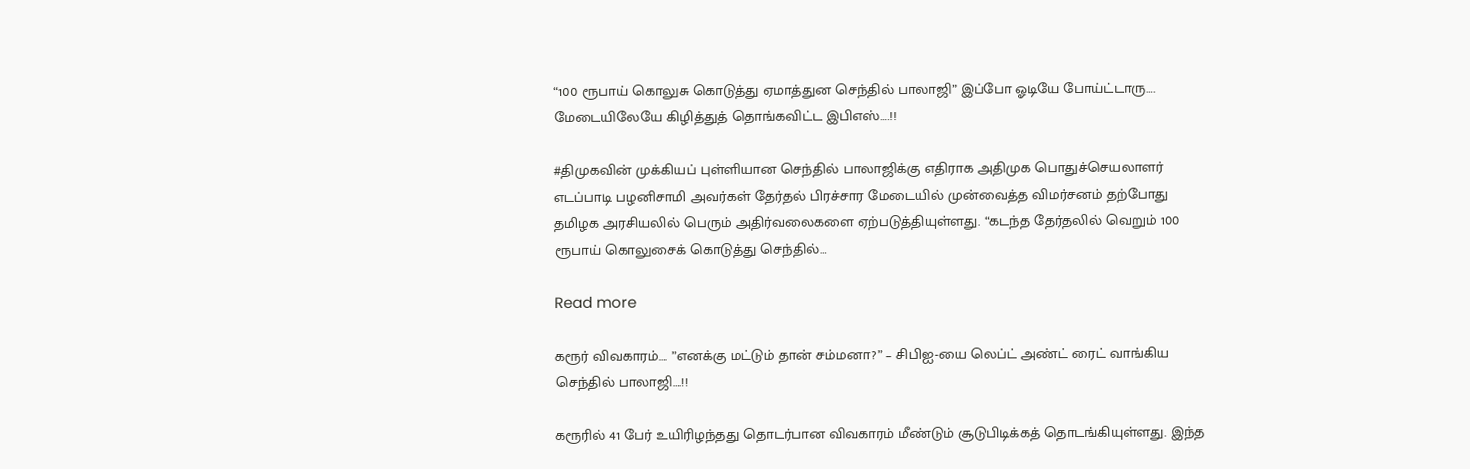“100 ரூபாய் கொலுசு கொடுத்து ஏமாத்துன செந்தில் பாலாஜி” இப்போ ஓடியே போய்ட்டாரு…. மேடையிலேயே கிழித்துத் தொங்கவிட்ட இபிஎஸ்….!!

#திமுகவின் முக்கியப் புள்ளியான செந்தில் பாலாஜிக்கு எதிராக அதிமுக பொதுச்செயலாளர் எடப்பாடி பழனிசாமி அவர்கள் தேர்தல் பிரச்சார மேடையில் முன்வைத்த விமர்சனம் தற்போது தமிழக அரசியலில் பெரும் அதிர்வலைகளை ஏற்படுத்தியுள்ளது. “கடந்த தேர்தலில் வெறும் 100 ரூபாய் கொலுசைக் கொடுத்து செந்தில்…

Read more

கரூர் விவகாரம்…. ”எனக்கு மட்டும் தான் சம்மனா?” – சிபிஐ-யை லெப்ட் அண்ட் ரைட் வாங்கிய செந்தில் பாலாஜி….!!

கரூரில் 41 பேர் உயிரிழந்தது தொடர்பான விவகாரம் மீண்டும் சூடுபிடிக்கத் தொடங்கியுள்ளது. இந்த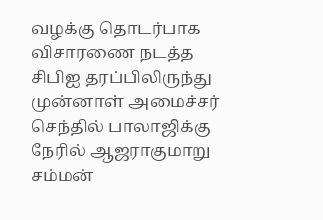வழக்கு தொடர்பாக விசாரணை நடத்த சிபிஐ தரப்பிலிருந்து முன்னாள் அமைச்சர் செந்தில் பாலாஜிக்கு நேரில் ஆஜராகுமாறு சம்மன்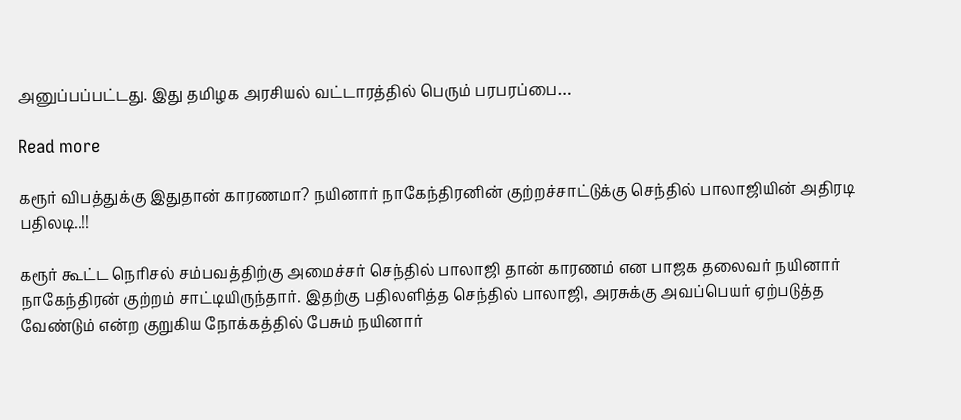அனுப்பப்பட்டது. இது தமிழக அரசியல் வட்டாரத்தில் பெரும் பரபரப்பை…

Read more

கரூர் விபத்துக்கு இதுதான் காரணமா? நயினார் நாகேந்திரனின் குற்றச்சாட்டுக்கு செந்தில் பாலாஜியின் அதிரடி பதிலடி..!!

கரூர் கூட்ட நெரிசல் சம்பவத்திற்கு அமைச்சர் செந்தில் பாலாஜி தான் காரணம் என பாஜக தலைவர் நயினார் நாகேந்திரன் குற்றம் சாட்டியிருந்தார். இதற்கு பதிலளித்த செந்தில் பாலாஜி, அரசுக்கு அவப்பெயர் ஏற்படுத்த வேண்டும் என்ற குறுகிய நோக்கத்தில் பேசும் நயினார்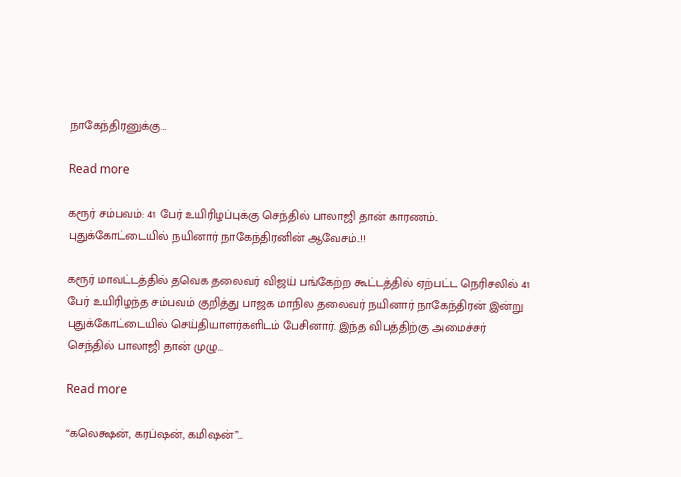நாகேந்திரனுக்கு…

Read more

கரூர் சம்பவம்: 41 பேர் உயிரிழப்புக்கு செந்தில் பாலாஜி தான் காரணம்.. புதுக்கோட்டையில் நயினார் நாகேந்திரனின் ஆவேசம்..!!

கரூர் மாவட்டத்தில் தவெக தலைவர் விஜய் பங்கேற்ற கூட்டத்தில் ஏற்பட்ட நெரிசலில் 41 பேர் உயிரிழந்த சம்பவம் குறித்து பாஜக மாநில தலைவர் நயினார் நாகேந்திரன் இன்று  புதுக்கோட்டையில் செய்தியாளர்களிடம் பேசினார். இந்த விபத்திற்கு அமைச்சர் செந்தில் பாலாஜி தான் முழு…

Read more

“கலெக்ஷன், கரப்ஷன், கமிஷன்”…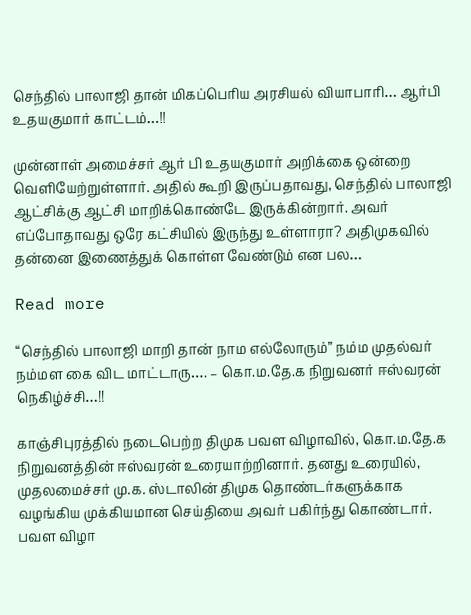செந்தில் பாலாஜி தான் மிகப்பெரிய அரசியல் வியாபாரி… ஆர்பி உதயகுமார் காட்டம்…!!

முன்னாள் அமைச்சர் ஆர் பி உதயகுமார் அறிக்கை ஒன்றை வெளியேற்றுள்ளார். அதில் கூறி இருப்பதாவது, செந்தில் பாலாஜி ஆட்சிக்கு ஆட்சி மாறிக்கொண்டே இருக்கின்றார். அவர் எப்போதாவது ஒரே கட்சியில் இருந்து உள்ளாரா? அதிமுகவில் தன்னை இணைத்துக் கொள்ள வேண்டும் என பல…

Read more

“செந்தில் பாலாஜி மாறி தான் நாம எல்லோரும்” நம்ம முதல்வர் நம்மள கை விட மாட்டாரு…. – கொ.ம.தே.க நிறுவனர் ஈஸ்வரன் நெகிழ்ச்சி…!!

காஞ்சிபுரத்தில் நடைபெற்ற திமுக பவள விழாவில், கொ.ம.தே.க நிறுவனத்தின் ஈஸ்வரன் உரையாற்றினார். தனது உரையில், முதலமைச்சர் மு.க. ஸ்டாலின் திமுக தொண்டர்களுக்காக வழங்கிய முக்கியமான செய்தியை அவர் பகிர்ந்து கொண்டார். பவள விழா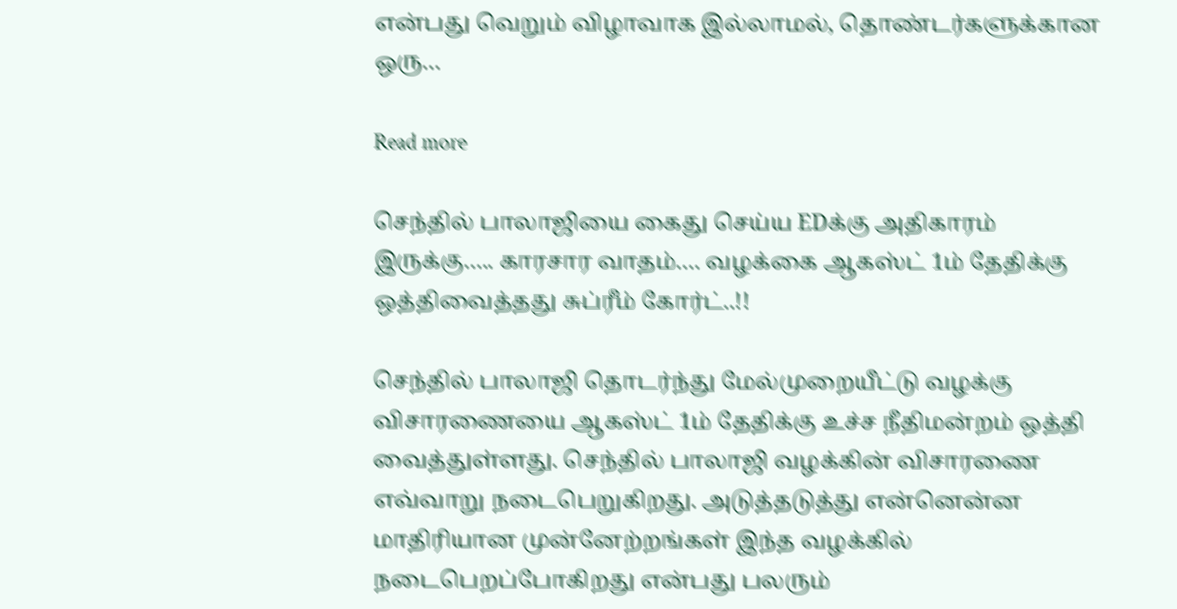என்பது வெறும் விழாவாக இல்லாமல், தொண்டர்களுக்கான ஒரு…

Read more

செந்தில் பாலாஜியை கைது செய்ய EDக்கு அதிகாரம் இருக்கு….. காரசார வாதம்…. வழக்கை ஆகஸ்ட் 1ம் தேதிக்கு ஒத்திவைத்தது சுப்ரீம் கோர்ட்..!!

செந்தில் பாலாஜி தொடர்ந்து மேல்முறையீட்டு வழக்கு விசாரணையை ஆகஸ்ட் 1ம் தேதிக்கு உச்ச நீதிமன்றம் ஒத்தி வைத்துள்ளது. செந்தில் பாலாஜி வழக்கின் விசாரணை எவ்வாறு நடைபெறுகிறது. அடுத்தடுத்து என்னென்ன மாதிரியான முன்னேற்றங்கள் இந்த வழக்கில் நடைபெறப்போகிறது என்பது பலரும்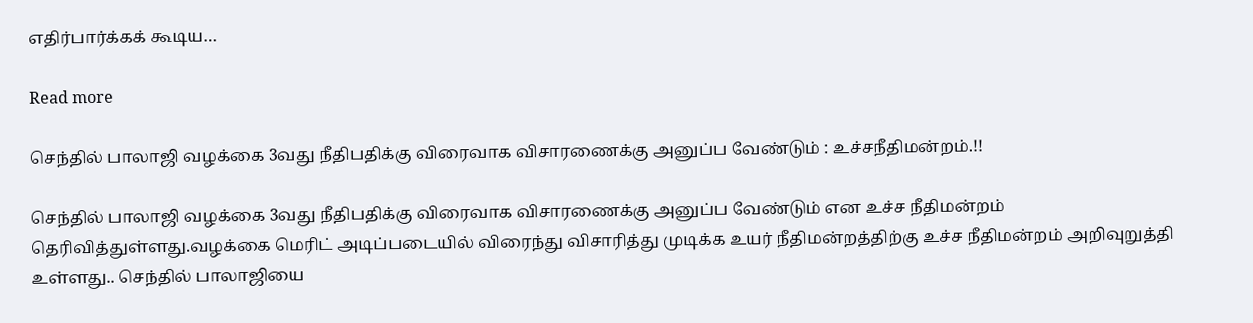எதிர்பார்க்கக் கூடிய…

Read more

செந்தில் பாலாஜி வழக்கை 3வது நீதிபதிக்கு விரைவாக விசாரணைக்கு அனுப்ப வேண்டும் : உச்சநீதிமன்றம்.!!

செந்தில் பாலாஜி வழக்கை 3வது நீதிபதிக்கு விரைவாக விசாரணைக்கு அனுப்ப வேண்டும் என உச்ச நீதிமன்றம் தெரிவித்துள்ளது.வழக்கை மெரிட் அடிப்படையில் விரைந்து விசாரித்து முடிக்க உயர் நீதிமன்றத்திற்கு உச்ச நீதிமன்றம் அறிவுறுத்தி உள்ளது.. செந்தில் பாலாஜியை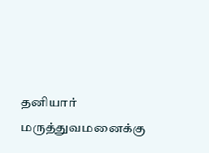தனியார் மருத்துவமனைக்கு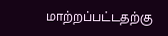மாற்றப்பட்டதற்கு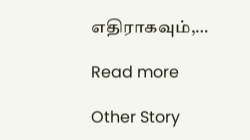எதிராகவும்,…

Read more

Other Story